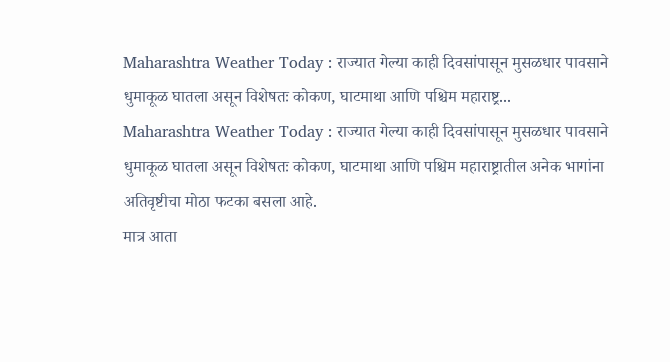Maharashtra Weather Today : राज्यात गेल्या काही दिवसांपासून मुसळधार पावसाने धुमाकूळ घातला असून विशेषतः कोकण, घाटमाथा आणि पश्चिम महाराष्ट्र...
Maharashtra Weather Today : राज्यात गेल्या काही दिवसांपासून मुसळधार पावसाने धुमाकूळ घातला असून विशेषतः कोकण, घाटमाथा आणि पश्चिम महाराष्ट्रातील अनेक भागांना अतिवृष्टीचा मोठा फटका बसला आहे.
मात्र आता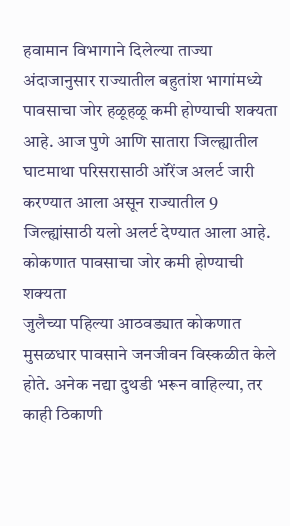हवामान विभागाने दिलेल्या ताज्या अंदाजानुसार राज्यातील बहुतांश भागांमध्ये पावसाचा जोर हळूहळू कमी होण्याची शक्यता आहे. आज पुणे आणि सातारा जिल्ह्यातील घाटमाथा परिसरासाठी ऑरेंज अलर्ट जारी करण्यात आला असून राज्यातील 9 जिल्ह्यांसाठी यलो अलर्ट देण्यात आला आहे.
कोकणात पावसाचा जोर कमी होण्याची शक्यता
जुलैच्या पहिल्या आठवड्यात कोकणात मुसळधार पावसाने जनजीवन विस्कळीत केले होते. अनेक नद्या दुथडी भरून वाहिल्या, तर काही ठिकाणी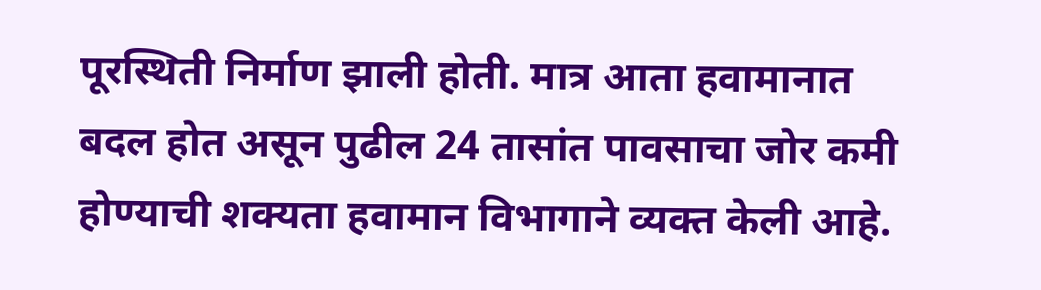पूरस्थिती निर्माण झाली होती. मात्र आता हवामानात बदल होत असून पुढील 24 तासांत पावसाचा जोर कमी होण्याची शक्यता हवामान विभागाने व्यक्त केली आहे.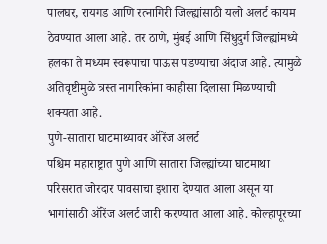पालघर, रायगड आणि रत्नागिरी जिल्ह्यांसाठी यलो अलर्ट कायम ठेवण्यात आला आहे. तर ठाणे, मुंबई आणि सिंधुदुर्ग जिल्ह्यांमध्ये हलका ते मध्यम स्वरूपाचा पाऊस पडण्याचा अंदाज आहे. त्यामुळे अतिवृष्टीमुळे त्रस्त नागरिकांना काहीसा दिलासा मिळण्याची शक्यता आहे.
पुणे-सातारा घाटमाथ्यावर ऑरेंज अलर्ट
पश्चिम महाराष्ट्रात पुणे आणि सातारा जिल्ह्यांच्या घाटमाथा परिसरात जोरदार पावसाचा इशारा देण्यात आला असून या भागांसाठी ऑरेंज अलर्ट जारी करण्यात आला आहे. कोल्हापूरच्या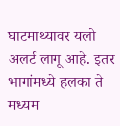घाटमाथ्यावर यलो अलर्ट लागू आहे. इतर भागांमध्ये हलका ते मध्यम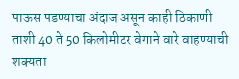पाऊस पडण्याचा अंदाज असून काही ठिकाणी ताशी 40 ते 50 किलोमीटर वेगाने वारे वाहण्याची शक्यता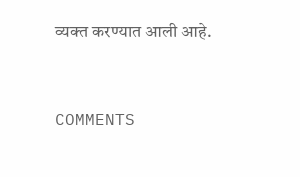व्यक्त करण्यात आली आहे.


COMMENTS